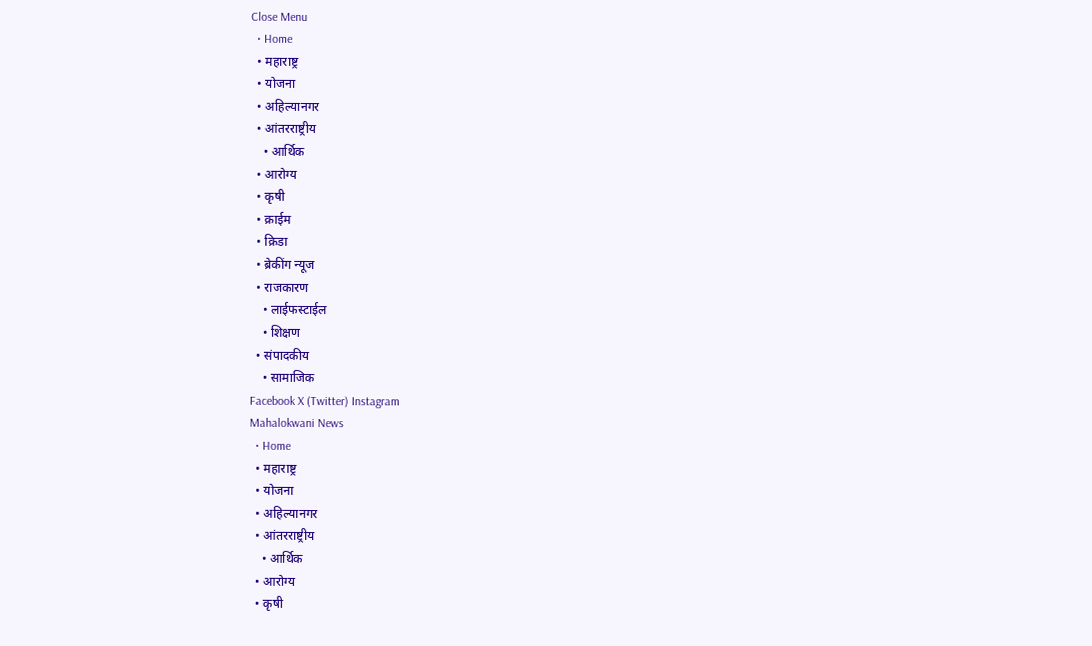Close Menu
  • Home
  • महाराष्ट्र
  • योजना
  • अहिल्यानगर
  • आंतरराष्ट्रीय
    • आर्थिक
  • आरोग्य
  • कृषी
  • क्राईम
  • क्रिडा
  • ब्रेकींग न्यूज
  • राजकारण
    • लाईफस्टाईल
    • शिक्षण
  • संपादकीय
    • सामाजिक
Facebook X (Twitter) Instagram
Mahalokwani News
  • Home
  • महाराष्ट्र
  • योजना
  • अहिल्यानगर
  • आंतरराष्ट्रीय
    • आर्थिक
  • आरोग्य
  • कृषी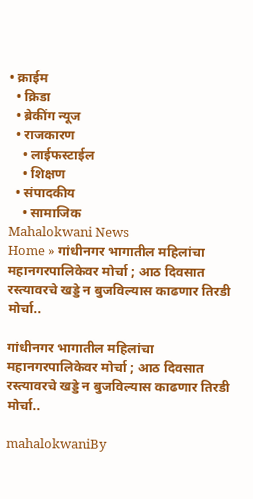• क्राईम
  • क्रिडा
  • ब्रेकींग न्यूज
  • राजकारण
    • लाईफस्टाईल
    • शिक्षण
  • संपादकीय
    • सामाजिक
Mahalokwani News
Home » गांधीनगर भागातील महिलांचा महानगरपालिकेवर मोर्चा ; आठ दिवसात रस्त्यावरचे खड्डे न बुजविल्यास काढणार तिरडी मोर्चा..

गांधीनगर भागातील महिलांचा महानगरपालिकेवर मोर्चा ; आठ दिवसात रस्त्यावरचे खड्डे न बुजविल्यास काढणार तिरडी मोर्चा..

mahalokwaniBy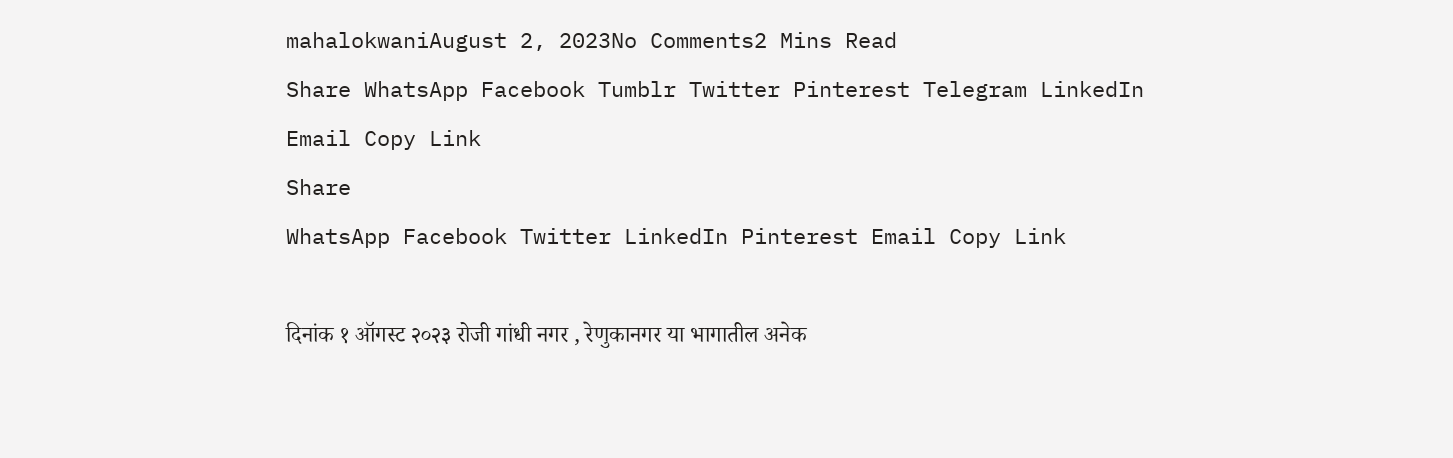mahalokwaniAugust 2, 2023No Comments2 Mins Read
Share WhatsApp Facebook Tumblr Twitter Pinterest Telegram LinkedIn Email Copy Link
Share
WhatsApp Facebook Twitter LinkedIn Pinterest Email Copy Link

दिनांक १ ऑगस्ट २०२३ रोजी गांधी नगर , रेणुकानगर या भागातील अनेक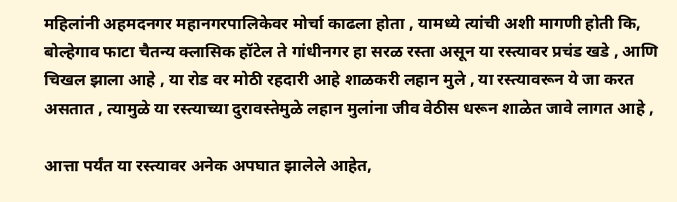महिलांनी अहमदनगर महानगरपालिकेवर मोर्चा काढला होता , यामध्ये त्यांची अशी मागणी होती कि, बोल्हेगाव फाटा चैतन्य क्लासिक हॉटेल ते गांधीनगर हा सरळ रस्ता असून या रस्त्यावर प्रचंड खडे , आणि चिखल झाला आहे , या रोड वर मोठी रहदारी आहे शाळकरी लहान मुले , या रस्त्यावरून ये जा करत असतात , त्यामुळे या रस्त्याच्या दुरावस्तेमुळे लहान मुलांना जीव वेठीस धरून शाळेत जावे लागत आहे ,

आत्ता पर्यंत या रस्त्यावर अनेक अपघात झालेले आहेत,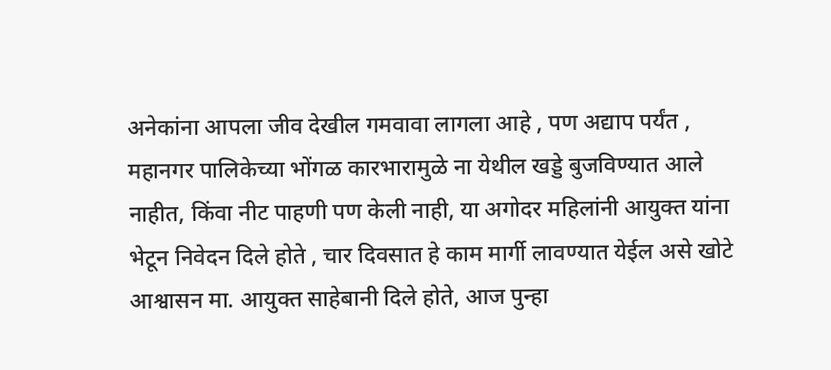अनेकांना आपला जीव देखील गमवावा लागला आहे , पण अद्याप पर्यंत , महानगर पालिकेच्या भोंगळ कारभारामुळे ना येथील खड्डे बुजविण्यात आले नाहीत, किंवा नीट पाहणी पण केली नाही, या अगोदर महिलांनी आयुक्त यांना भेटून निवेदन दिले होते , चार दिवसात हे काम मार्गी लावण्यात येईल असे खोटे आश्वासन मा. आयुक्त साहेबानी दिले होते, आज पुन्हा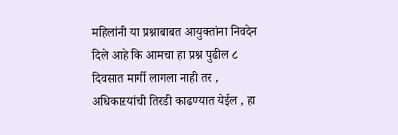महिलांनी या प्रश्नाबाबत आयुक्तांना निवदेन दिले आहे कि आमचा हा प्रश्न पुढील ८ दिवसात मार्गी लागला नाही तर , अधिकाऱयांची तिरडी काढण्यात येईल , हा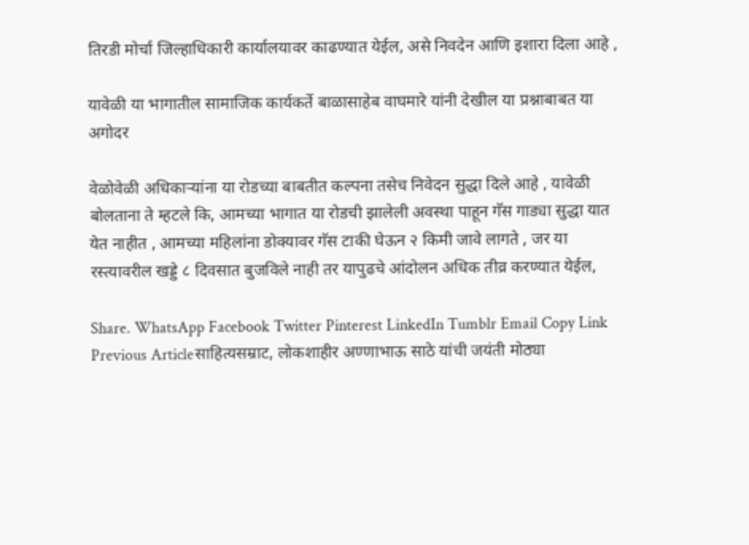तिरडी मोर्चा जिल्हाधिकारी कार्यालयावर काढण्यात येईल, असे निवदेन आणि इशारा दिला आहे ,

यावेळी या भागातील सामाजिक कार्यकर्ते बाळासाहेब वाघमारे यांनी देखील या प्रश्नाबाबत या अगोदर

वेळोवेळी अधिकाऱ्यांना या रोडच्या बाबतीत कल्पना तसेच निवेदन सुद्धा दिले आहे , यावेळी बोलताना ते म्हटले कि, आमच्या भागात या रोडची झालेली अवस्था पाहून गॅस गाड्या सुद्धा यात येत नाहीत , आमच्या महिलांना डोक्यावर गॅस टाकी घेऊन २ किमी जावे लागते , जर या रस्त्यावरील खड्डे ८ दिवसात बुजविले नाही तर यापुढचे आंदोलन अधिक तीव्र करण्यात येईल,

Share. WhatsApp Facebook Twitter Pinterest LinkedIn Tumblr Email Copy Link
Previous Articleसाहित्यसम्राट, लोकशाहीर अण्णाभाऊ साठे यांची जयंती मोठ्या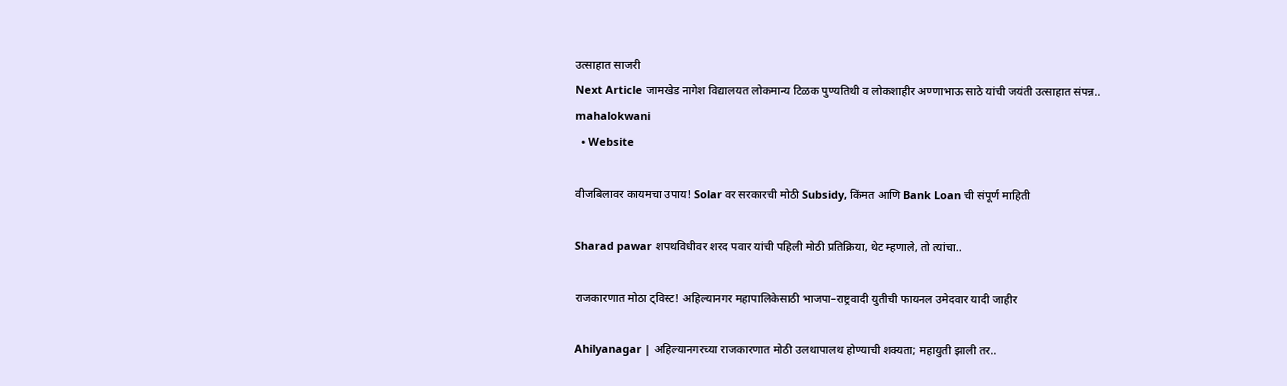उत्साहात साजरी
Next Article जामखेड नागेश विद्यालयत लोकमान्य टिळक पुण्यतिथी व लोकशाहीर अण्णाभाऊ साठे यांची जयंती उत्साहात संपन्न..
mahalokwani
  • Website

वीजबिलावर कायमचा उपाय! Solar वर सरकारची मोठी Subsidy, किंमत आणि Bank Loan ची संपूर्ण माहिती

Sharad pawar शपथविधीवर शरद पवार यांची पहिली मोठी प्रतिक्रिया, थेट म्हणाले, तो त्यांचा..

राजकारणात मोठा ट्विस्ट! अहिल्यानगर महापालिकेसाठी भाजपा–राष्ट्रवादी युतीची फायनल उमेदवार यादी जाहीर

Ahilyanagar | अहिल्यानगरच्या राजकारणात मोठी उलथापालथ होण्याची शक्यता; महायुती झाली तर..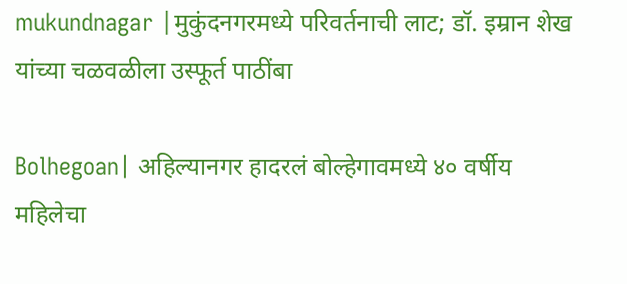mukundnagar |मुकुंदनगरमध्ये परिवर्तनाची लाट; डॉ. इम्रान शेख यांच्या चळवळीला उस्फूर्त पाठींबा

Bolhegoan| अहिल्यानगर हादरलं बोल्हेगावमध्ये ४० वर्षीय महिलेचा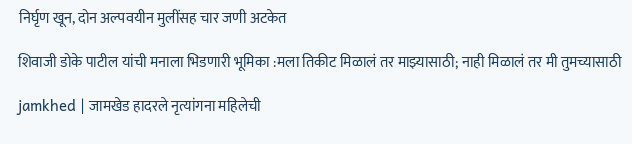निर्घृण खून, दोन अल्पवयीन मुलींसह चार जणी अटकेत

शिवाजी डोके पाटील यांची मनाला भिडणारी भूमिका :मला तिकीट मिळालं तर माझ्यासाठी; नाही मिळालं तर मी तुमच्यासाठी

jamkhed | जामखेड हादरले नृत्यांगना महिलेची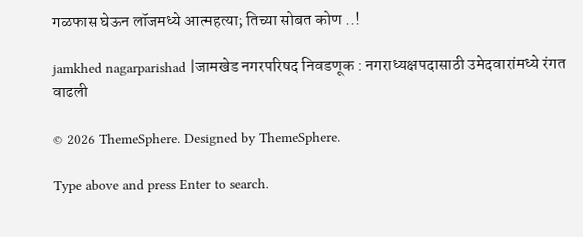गळफास घेऊन लॉजमध्ये आत्महत्या; तिच्या सोबत कोण ..!

jamkhed nagarparishad |जामखेड नगरपरिषद निवडणूक : नगराध्यक्षपदासाठी उमेदवारांमध्ये रंगत वाढली

© 2026 ThemeSphere. Designed by ThemeSphere.

Type above and press Enter to search.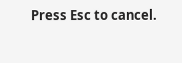Press Esc to cancel.